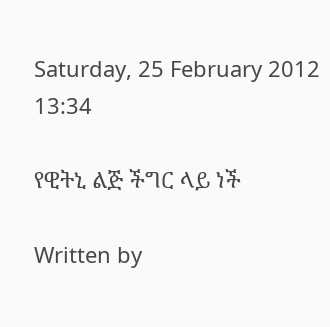Saturday, 25 February 2012 13:34

የዊትኒ ልጅ ችግር ላይ ነች

Written by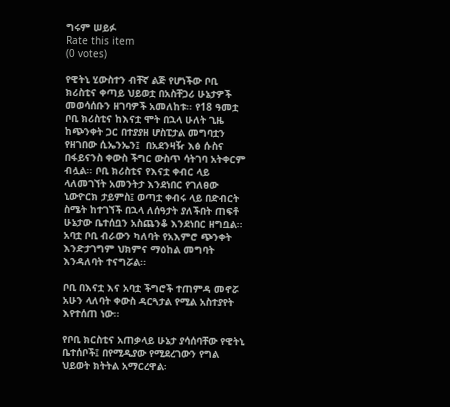ግሩም ሠይፉ
Rate this item
(0 votes)

የዊትኒ ሂውስተን ብቸኛ ልጅ የሆነችው ቦቢ ክሪስቲና ቀጣይ ህይወቷ በአስቸጋሪ ሁኔታዎች መወሳሰቡን ዘገባዎች አመለከቱ፡፡ የ18 ዓመቷ ቦቢ ክሪስቲና ከእናቷ ሞት በኋላ ሁለት ጊዜ ከጭንቀት ጋር በተያያዘ ሆስፒታል መግባቷን የዘገበው ሲኤንኤን፤  በአደንዛዥ እፅ ሱስና በፋይናንስ ቀውስ ችግር ውስጥ ሳትገባ አትቀርም ብሏል፡፡ ቦቢ ክሪስቲና የእናቷ ቀብር ላይ ላለመገኘት አመንትታ እንደነበር የገለፀው ኒውዮርክ ታይምስ፤ ወጣቷ ቀብሩ ላይ በድብርት ስሜት ከተገኘች በኋላ ለሰዓታት ያለችበት ጠፍቶ ሁኔታው ቤተሰቧን አስጨንቆ እንደነበር ዘግቧል፡፡  አባቷ ቦቢ ብራውን ካለባት የአእምሮ ጭንቀት እንድታገግም ህክምና ማዕከል መግባት እንዳለባት ተናግሯል፡፡

ቦቢ በእናቷ እና አባቷ ችግሮች ተጠምዳ መኖሯ አሁን ላለባት ቀውስ ዳርጓታል የሚል አስተያየት እየተሰጠ ነው፡፡

የቦቢ ክርስቲና አጠቃላይ ሁኔታ ያሳሰባቸው የዊትኒ ቤተሰቦች፤ በየሚዲያው የሚደረገውን የግል ህይወት ክትትል አማርረዋል፡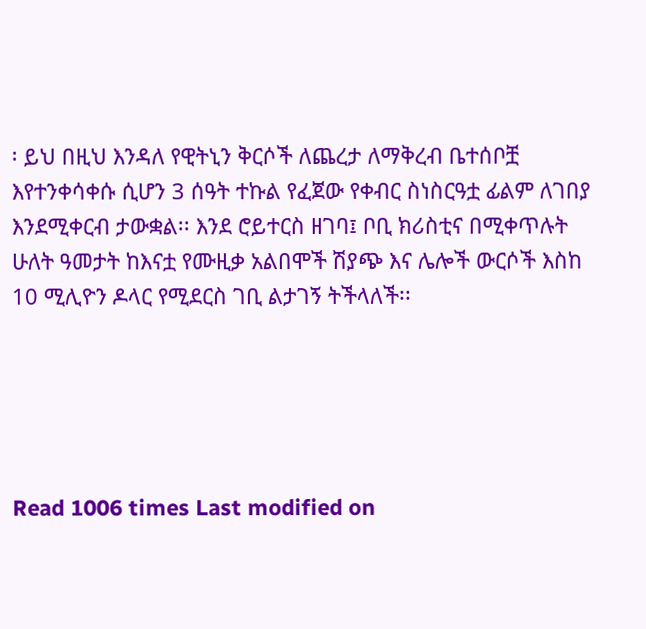፡ ይህ በዚህ እንዳለ የዊትኒን ቅርሶች ለጨረታ ለማቅረብ ቤተሰቦቿ እየተንቀሳቀሱ ሲሆን 3 ሰዓት ተኩል የፈጀው የቀብር ስነስርዓቷ ፊልም ለገበያ እንደሚቀርብ ታውቋል፡፡ እንደ ሮይተርስ ዘገባ፤ ቦቢ ክሪስቲና በሚቀጥሉት ሁለት ዓመታት ከእናቷ የሙዚቃ አልበሞች ሽያጭ እና ሌሎች ውርሶች እስከ 10 ሚሊዮን ዶላር የሚደርስ ገቢ ልታገኝ ትችላለች፡፡





Read 1006 times Last modified on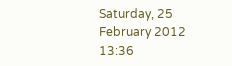Saturday, 25 February 2012 13:36